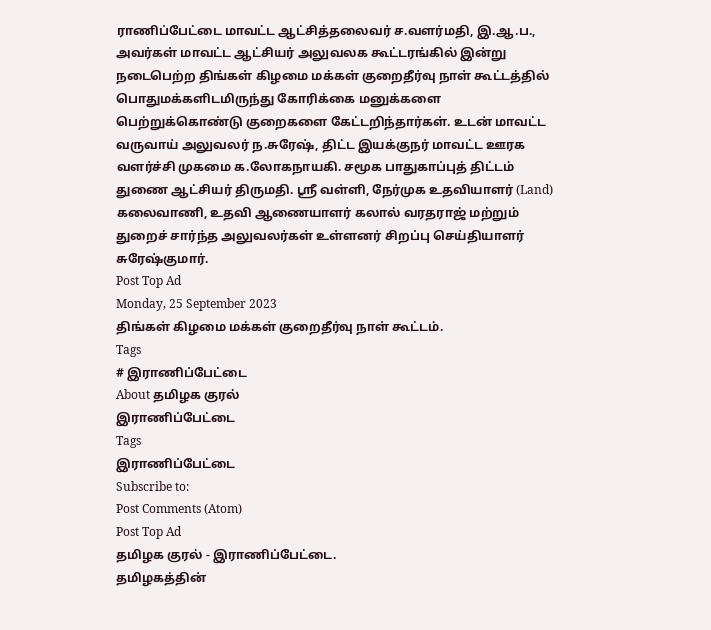ராணிப்பேட்டை மாவட்ட ஆட்சித்தலைவர் ச.வளர்மதி, இ.ஆ.ப., அவர்கள் மாவட்ட ஆட்சியர் அலுவலக கூட்டரங்கில் இன்று நடைபெற்ற திங்கள் கிழமை மக்கள் குறைதீர்வு நாள் கூட்டத்தில் பொதுமக்களிடமிருந்து கோரிக்கை மனுக்களை பெற்றுக்கொண்டு குறைகளை கேட்டறிந்தார்கள். உடன் மாவட்ட வருவாய் அலுவலர் ந.சுரேஷ், திட்ட இயக்குநர் மாவட்ட ஊரக வளர்ச்சி முகமை க.லோகநாயகி. சமூக பாதுகாப்புத் திட்டம் துணை ஆட்சியர் திருமதி. ஸ்ரீ வள்ளி, நேர்முக உதவியாளர் (Land) கலைவாணி, உதவி ஆணையாளர் கலால் வரதராஜ் மற்றும் துறைச் சார்ந்த அலுவலர்கள் உள்ளனர் சிறப்பு செய்தியாளர் சுரேஷ்குமார்.
Post Top Ad
Monday, 25 September 2023
திங்கள் கிழமை மக்கள் குறைதீர்வு நாள் கூட்டம்.
Tags
# இராணிப்பேட்டை
About தமிழக குரல்
இராணிப்பேட்டை
Tags
இராணிப்பேட்டை
Subscribe to:
Post Comments (Atom)
Post Top Ad
தமிழக குரல் - இராணிப்பேட்டை.
தமிழகத்தின்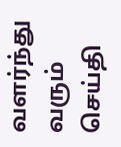வளர்ந்து வரும் செய்தி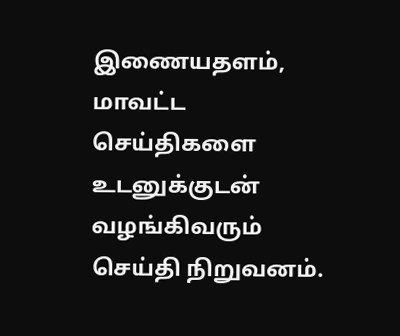இணையதளம், மாவட்ட செய்திகளை உடனுக்குடன் வழங்கிவரும் செய்தி நிறுவனம்.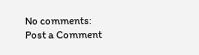No comments:
Post a Comment